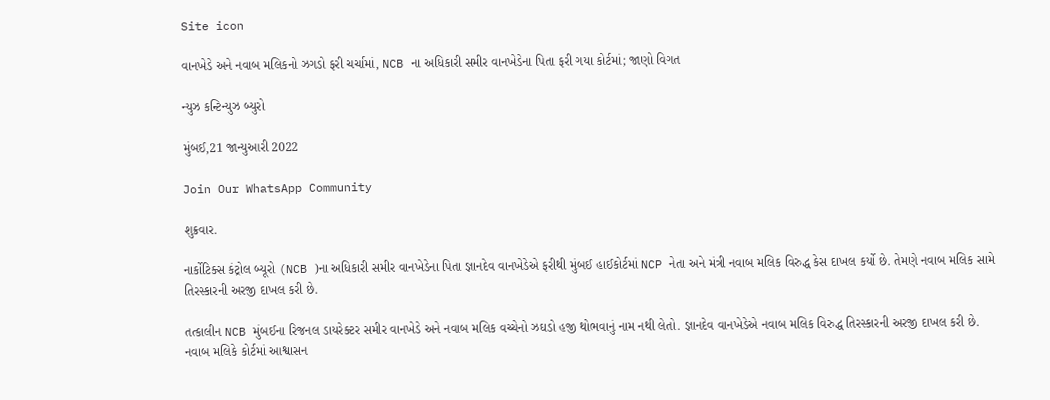Site icon

વાનખેડે અને નવાબ મલિકનો ઝગડો ફરી ચર્ચામાં, NCB ના અધિકારી સમીર વાનખેડેના પિતા ફરી ગયા કોર્ટમાં; જાણો વિગત

ન્યુઝ કન્ટિન્યુઝ બ્યુરો

મુંબઈ,21 જાન્યુઆરી 2022

Join Our WhatsApp Community

શુક્રવાર.

નાર્કોટિક્સ કંટ્રોલ બ્યૂરો (NCB )ના અધિકારી સમીર વાનખેડેના પિતા જ્ઞાનદેવ વાનખેડેએ ફરીથી મુંબઈ હાઈકોર્ટમાં NCP નેતા અને મંત્રી નવાબ મલિક વિરુદ્ધ કેસ દાખલ કર્યો છે. તેમણે નવાબ મલિક સામે તિરસ્કારની અરજી દાખલ કરી છે.

તત્કાલીન NCB મુંબઈના રિજનલ ડાયરેક્ટર સમીર વાનખેડે અને નવાબ મલિક વચ્ચેનો ઝઘડો હજી થોભવાનું નામ નથી લેતો. જ્ઞાનદેવ વાનખેડેએ નવાબ મલિક વિરુદ્ધ તિરસ્કારની અરજી દાખલ કરી છે. નવાબ મલિકે કોર્ટમાં આશ્વાસન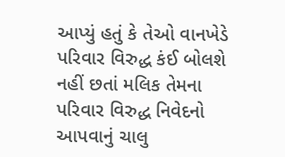આપ્યું હતું કે તેઓ વાનખેડે પરિવાર વિરુદ્ધ કંઈ બોલશે નહીં છતાં મલિક તેમના પરિવાર વિરુદ્ધ નિવેદનો આપવાનું ચાલુ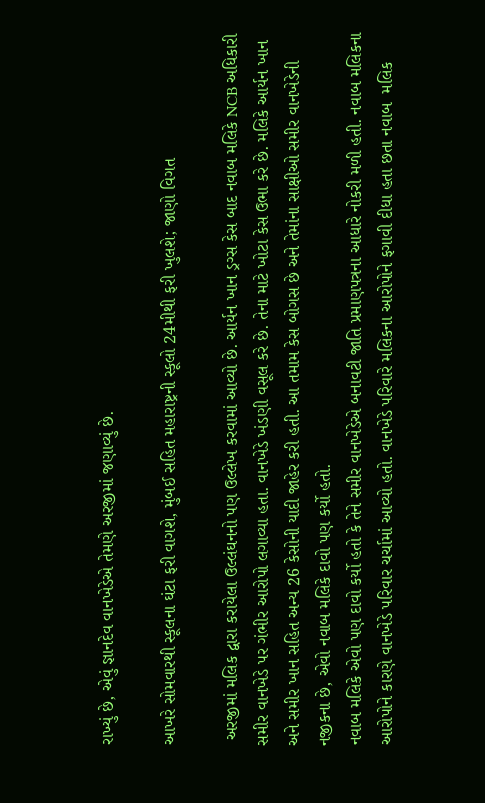રાખ્યું છે, એવું જ્ઞાનદેવ વાનખેડેએ તેમણે અરજીમાં જણાવ્યું છે.

આખરે સોમવારથી સ્કૂલના ઘંટા ફરી વાગશે, મુંબઈ સહિત મહારાષ્ટ્રની સ્કૂલો 24મીથી ફરી ખુલશે; જાણો વિગત

 અરજીમાં મલિક દ્વારા કરાયેલા ઉલ્લંઘનનો પણ ઉલ્લેખ કરવામાં આવ્યો છે. આર્યન ખાન ડ્રગ્સ કેસ બાદ નવાબ મલિકે NCB અધિકારી સમીર વાનખેડે પર ગંભીર આરોપો લગાવ્યા હતા. વાનખેડે ખંડણી વસૂલ કરે છે. તેના માટે ખોટા કેસ ઉભા કરે છે. મલિકે આર્યન ખાન અને સમીર ખાન સહિત અન્ય 26 કેસોની યાદી જાહેર કરી હતી. આ તમામ કેસ બોગસ છે અને તેમાંના સાક્ષીઓ સમીર વાનખેડેની નજીકના છે, એવો નવાબ મલિકે દાવો પણ કર્યો હતો.
નવાબ મલિકે એવો પણ દાવો કર્યો હતો કે તેને સમીર વાનખેડેએ બનાવટી જાતિ પ્રમાણપત્રના આધારે નોકરી મળી હતી. નવાબ મલિકના આરોપોને કારણે વાનખેડે પરિવાર ચર્ચામાં આવ્યો હતો. વાનખેડે પરિવારે મલિકના આરોપોને ફગાવી દીધા હતા છતા નવાબ  મલિક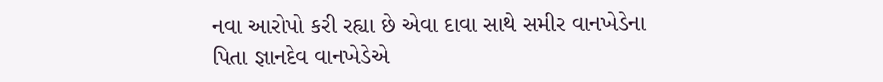નવા આરોપો કરી રહ્યા છે એવા દાવા સાથે સમીર વાનખેડેના પિતા જ્ઞાનદેવ વાનખેડેએ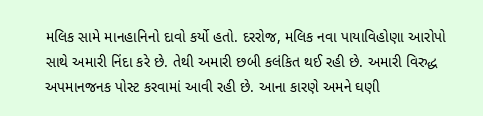મલિક સામે માનહાનિનો દાવો કર્યો હતો. દરરોજ, મલિક નવા પાયાવિહોણા આરોપો સાથે અમારી નિંદા કરે છે. તેથી અમારી છબી કલંકિત થઈ રહી છે. અમારી વિરુદ્ધ અપમાનજનક પોસ્ટ કરવામાં આવી રહી છે. આના કારણે અમને ઘણી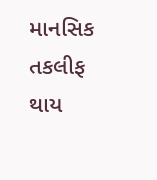માનસિક તકલીફ થાય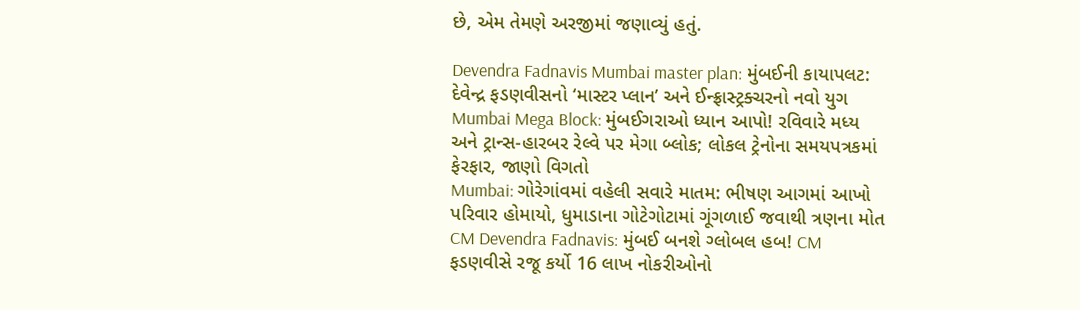છે, એમ તેમણે અરજીમાં જણાવ્યું હતું.

Devendra Fadnavis Mumbai master plan: મુંબઈની કાયાપલટ: દેવેન્દ્ર ફડણવીસનો ‘માસ્ટર પ્લાન’ અને ઈન્ફ્રાસ્ટ્રક્ચરનો નવો યુગ
Mumbai Mega Block: મુંબઈગરાઓ ધ્યાન આપો! રવિવારે મધ્ય અને ટ્રાન્સ-હારબર રેલ્વે પર મેગા બ્લોક; લોકલ ટ્રેનોના સમયપત્રકમાં ફેરફાર, જાણો વિગતો
Mumbai: ગોરેગાંવમાં વહેલી સવારે માતમ: ભીષણ આગમાં આખો પરિવાર હોમાયો, ધુમાડાના ગોટેગોટામાં ગૂંગળાઈ જવાથી ત્રણના મોત
CM Devendra Fadnavis: મુંબઈ બનશે ગ્લોબલ હબ! CM ફડણવીસે રજૂ કર્યો 16 લાખ નોકરીઓનો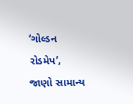‘ગોલ્ડન રોડમેપ’, જાણો સામાન્ય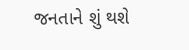જનતાને શું થશે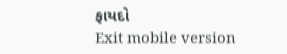ફાયદો
Exit mobile version